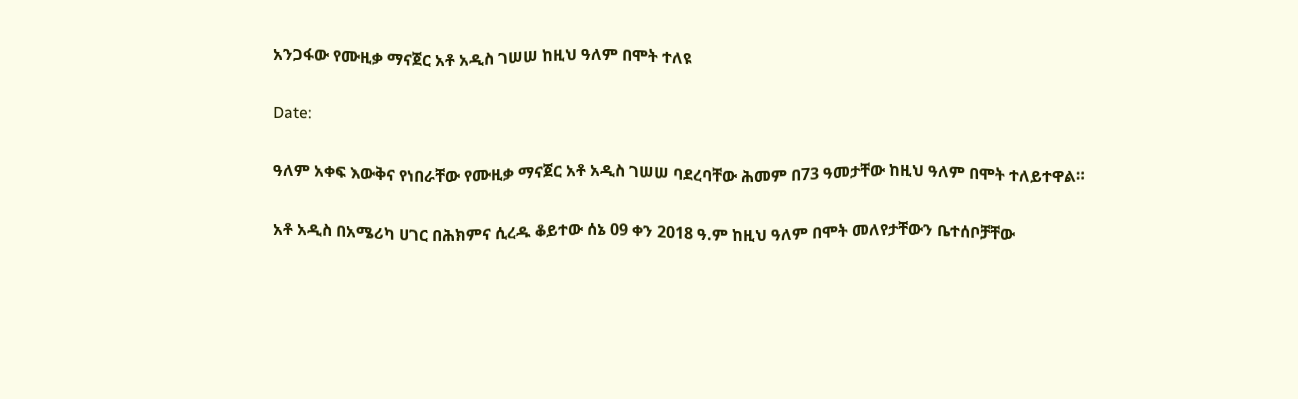አንጋፋው የሙዚቃ ማናጀር አቶ አዲስ ገሠሠ ከዚህ ዓለም በሞት ተለዩ

Date:

ዓለም አቀፍ እውቅና የነበራቸው የሙዚቃ ማናጀር አቶ አዲስ ገሠሠ ባደረባቸው ሕመም በ73 ዓመታቸው ከዚህ ዓለም በሞት ተለይተዋል።

አቶ አዲስ በአሜሪካ ሀገር በሕክምና ሲረዱ ቆይተው ሰኔ 09 ቀን 2018 ዓ.ም ከዚህ ዓለም በሞት መለየታቸውን ቤተሰቦቻቸው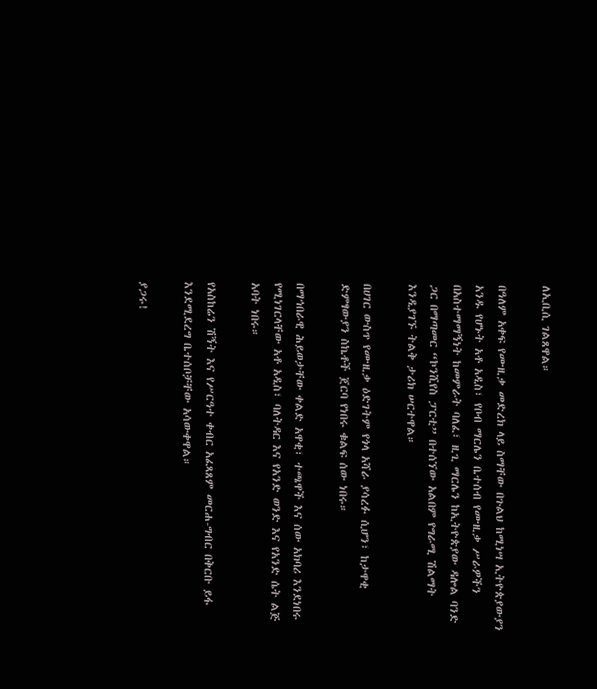ለኢቢሲ ገልጸዋል።

በዓለም አቀፍ የሙዚቃ መድረክ ላይ ስማቸው በጉልህ ከሚነሣ ኢትዮጵያውያን አንዱ የሆኑት አቶ አዲስ፣ የቦብ ማርሌን ቤተሰብ የሙዚቃ ሥራዎችን በአስተማማኝነት ከመምራት ባለፈ፣ ዚጊ ማርሌን ከኢትዮጵያው ዳሎል ባንድ ጋር በማጣመር “ኮንሺየስ ፓርቲ” በተሰኘው አልበም የግራሚ ሽልማት እንዲያገኙ ትልቅ ታሪክ ሠርተዋል።

በሀገር ውስጥ የሙዚቃ ዕድገትም የጎላ አሻራ ያሳረፉ ሲሆን፣ ከታዋቂ ድምፃውያን ስኬቶች ጀርባ የነበሩ ቁልፍ ሰው ነበሩ።

በማኅበራዊ ሕይወታቸው ቀልድ አዋቂ፣ ተጫዋች እና ሰው አክባሪ እንደነበሩ የሚነገርላቸው አቶ አዲስ፣ ባለትዳር እና የአንድ ወንድ እና የአንድ ሴት ልጅ አባት ነበሩ።

የአስከሬን ሽኝት እና የሥርዓተ ቀብር አፈጻጸም መርሐ-ግብር በቅርቡ ይፋ እንደሚደረግ ቤተሰቦቻቸው አሳውቀዋል።

ያጋሩ!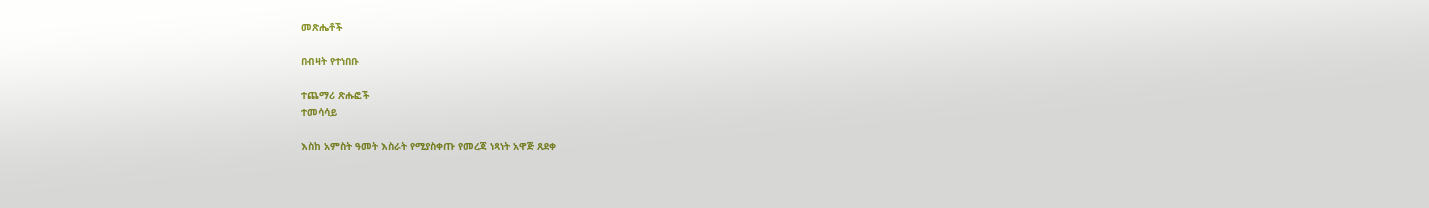መጽሔቶች

በብዛት የተነበቡ

ተጨማሪ ጽሑፎች
ተመሳሳይ

እስከ አምስት ዓመት እስራት የሚያስቀጡ የመረጃ ነጻነት አዋጅ ጸደቀ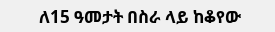ለ15 ዓመታት በስራ ላይ ከቆየው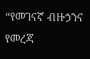“የመገናኛ ብዙኃንና የመረጃ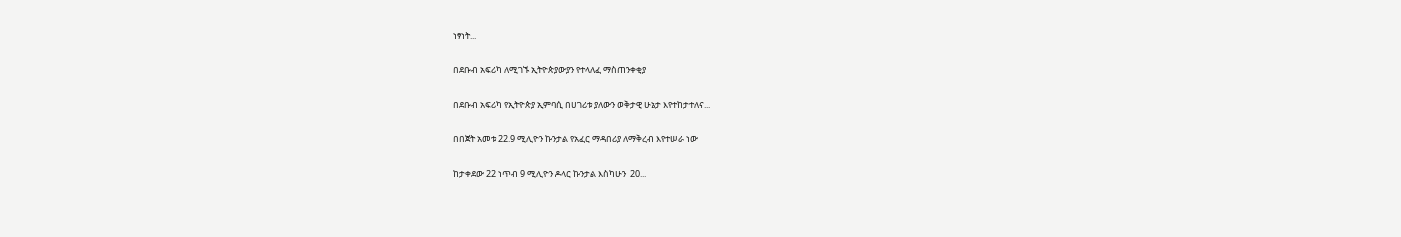ነፃነት...

በደቡብ አፍሪካ ለሚገኙ ኢትዮጵያውያን የተላለፈ ማስጠንቀቂያ

በደቡብ አፍሪካ የኢትዮጵያ ኢምባሲ በሀገሪቱ ያለውን ወቅታዊ ሁኔታ እየተከታተለና...

በበጀት አመቱ 22.9 ሚሊዮን ኩንታል የአፈር ማዳበሪያ ለማቅረብ እየተሠራ ነው

ከታቀደው 22 ነጥብ 9 ሚሊዮን ዶላር ኩንታል እስካሁን  20...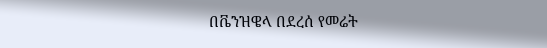በቬንዝዌላ በደረሰ የመሬት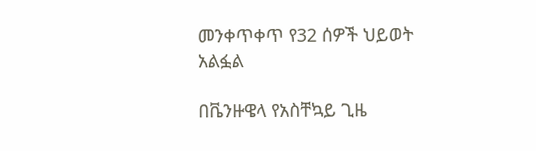መንቀጥቀጥ የ32 ሰዎች ህይወት አልፏል

በቬንዙዌላ የአስቸኳይ ጊዜ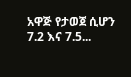አዋጅ የታወጀ ሲሆን 7.2 እና 7.5...